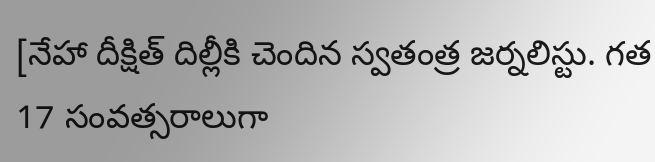[నేహా దీక్షిత్ దిల్లీకి చెందిన స్వతంత్ర జర్నలిస్టు. గత 17 సంవత్సరాలుగా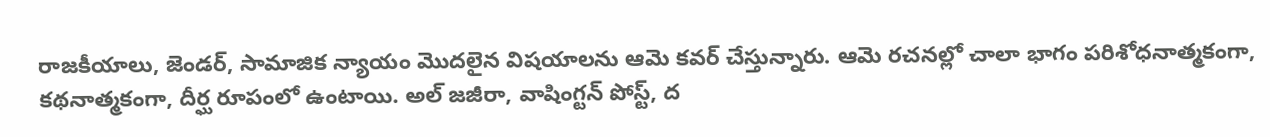రాజకీయాలు, జెండర్, సామాజిక న్యాయం మొదలైన విషయాలను ఆమె కవర్ చేస్తున్నారు. ఆమె రచనల్లో చాలా భాగం పరిశోధనాత్మకంగా, కథనాత్మకంగా, దీర్ఘ రూపంలో ఉంటాయి. అల్ జజీరా, వాషింగ్టన్ పోస్ట్, ద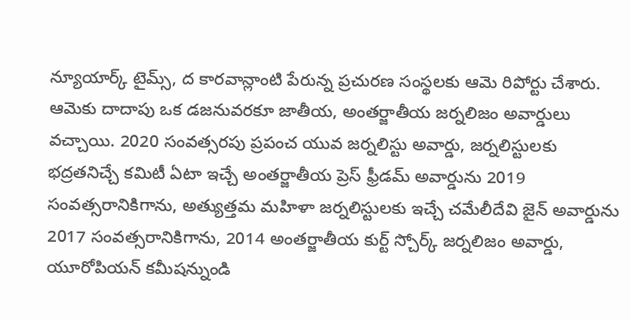న్యూయార్క్ టైమ్స్, ద కారవాన్లాంటి పేరున్న ప్రచురణ సంస్థలకు ఆమె రిపోర్టు చేశారు. ఆమెకు దాదాపు ఒక డజనువరకూ జాతీయ, అంతర్జాతీయ జర్నలిజం అవార్డులు వచ్చాయి. 2020 సంవత్సరపు ప్రపంచ యువ జర్నలిస్టు అవార్డు, జర్నలిస్టులకు భద్రతనిచ్చే కమిటీ ఏటా ఇచ్చే అంతర్జాతీయ ప్రెస్ ఫ్రీడమ్ అవార్డును 2019 సంవత్సరానికిగాను, అత్యుత్తమ మహిళా జర్నలిస్టులకు ఇచ్చే చమేలీదేవి జైన్ అవార్డును 2017 సంవత్సరానికిగాను, 2014 అంతర్జాతీయ కుర్ట్ స్చోర్క్ జర్నలిజం అవార్డు, యూరోపియన్ కమీషన్నుండి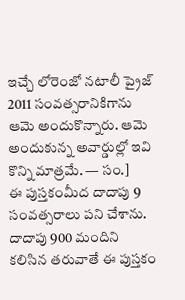ఇచ్చే లోరెంజో నటాలీ ప్రైజ్ 2011 సంవత్సరానికిగాను ఆమె అందుకొన్నారు. ఆమె అందుకున్న అవార్డుల్లో ఇవి కొన్ని మాత్రమే. — సం.]
ఈ పుస్తకంమీద దాదాపు 9 సంవత్సరాలు పని చేశాను. దాదాపు 900 మందిని కలిసిన తరువాతే ఈ పుస్తకం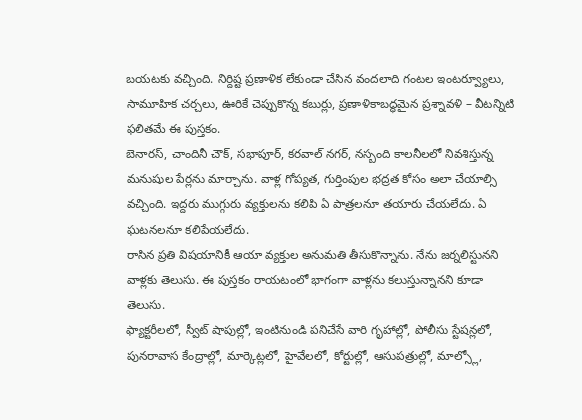బయటకు వచ్చింది. నిర్దిష్ట ప్రణాళిక లేకుండా చేసిన వందలాది గంటల ఇంటర్వ్యూలు, సామూహిక చర్చలు, ఊరికే చెప్పుకొన్న కబుర్లు, ప్రణాళికాబద్ధమైన ప్రశ్నావళి – వీటన్నిటి ఫలితమే ఈ పుస్తకం.
బెనారస్, చాందినీ చౌక్, సభాపూర్, కరవాల్ నగర్, నస్బంది కాలనీలలో నివశిస్తున్న మనుషుల పేర్లను మార్చాను. వాళ్ల గోప్యత, గుర్తింపుల భద్రత కోసం అలా చేయాల్సి వచ్చింది. ఇద్దరు ముగ్గురు వ్యక్తులను కలిపి ఏ పాత్రలనూ తయారు చేయలేదు. ఏ ఘటనలనూ కలిపేయలేదు.
రాసిన ప్రతి విషయానికీ ఆయా వ్యక్తుల అనుమతి తీసుకొన్నాను. నేను జర్నలిస్టునని వాళ్లకు తెలుసు. ఈ పుస్తకం రాయటంలో భాగంగా వాళ్లను కలుస్తున్నానని కూడా తెలుసు.
ఫ్యాక్టరీలలో, స్వీట్ షాపుల్లో, ఇంటినుండి పనిచేసే వారి గృహాల్లో, పోలీసు స్టేషన్లలో, పునరావాస కేంద్రాల్లో, మార్కెట్లలో, హైవేలలో, కోర్టుల్లో, ఆసుపత్రుల్లో, మాల్స్లో,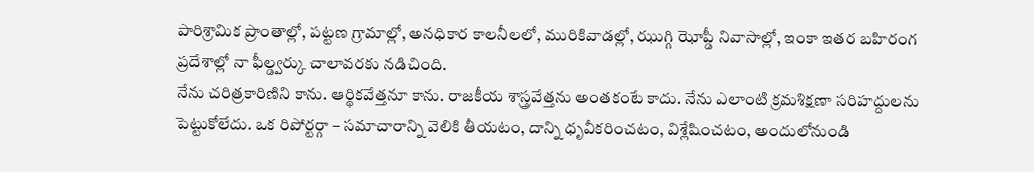పారిశ్రామిక ప్రాంతాల్లో, పట్టణ గ్రామాల్లో, అనధికార కాలనీలలో, మురికివాడల్లో, ఝుగ్గి ఝోప్డీ నివాసాల్లో, ఇంకా ఇతర బహిరంగ ప్రదేశాల్లో నా ఫీల్డ్వర్కు చాలావరకు నడిచింది.
నేను చరిత్రకారిణిని కాను. ఆర్థికవేత్తనూ కాను. రాజకీయ శాస్త్రవేత్తను అంతకంటే కాదు. నేను ఎలాంటి క్రమశిక్షణా సరిహద్దులను పెట్టుకోలేదు. ఒక రిపోర్టర్గా – సమాచారాన్ని వెలికి తీయటం, దాన్ని ధృవీకరించటం, విశ్లేషించటం, అందులోనుండి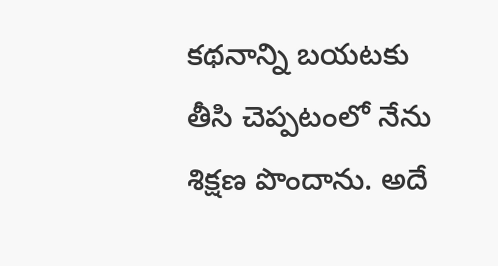కథనాన్ని బయటకు తీసి చెప్పటంలో నేను శిక్షణ పొందాను. అదే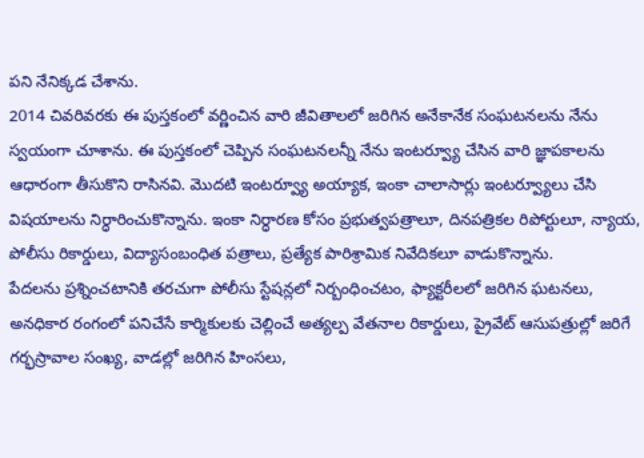పని నేనిక్కడ చేశాను.
2014 చివరివరకు ఈ పుస్తకంలో వర్ణించిన వారి జీవితాలలో జరిగిన అనేకానేక సంఘటనలను నేను స్వయంగా చూశాను. ఈ పుస్తకంలో చెప్పిన సంఘటనలన్నీ నేను ఇంటర్వ్యూ చేసిన వారి జ్ఞాపకాలను ఆధారంగా తీసుకొని రాసినవి. మొదటి ఇంటర్వ్యూ అయ్యాక, ఇంకా చాలాసార్లు ఇంటర్వ్యూలు చేసి విషయాలను నిర్ధారించుకొన్నాను. ఇంకా నిర్ధారణ కోసం ప్రభుత్వపత్రాలూ, దినపత్రికల రిపోర్టులూ, న్యాయ, పోలీసు రికార్డులు, విద్యాసంబంధిత పత్రాలు, ప్రత్యేక పారిశ్రామిక నివేదికలూ వాడుకొన్నాను.
పేదలను ప్రశ్నించటానికి తరచుగా పోలీసు స్టేషన్లలో నిర్బంధించటం, ఫ్యాక్టరీలలో జరిగిన ఘటనలు, అనధికార రంగంలో పనిచేసే కార్మికులకు చెల్లించే అత్యల్ప వేతనాల రికార్డులు, ప్రైవేట్ ఆసుపత్రుల్లో జరిగే గర్భస్రావాల సంఖ్య, వాడల్లో జరిగిన హింసలు,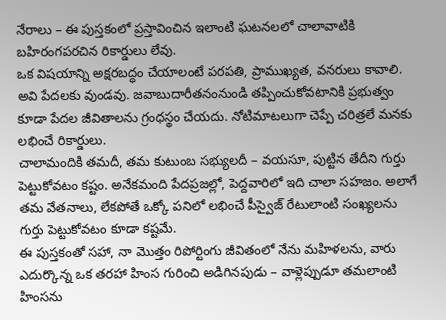నేరాలు – ఈ పుస్తకంలో ప్రస్తావించిన ఇలాంటి ఘటనలలో చాలావాటికి బహిరంగపరచిన రికార్డులు లేవు.
ఒక విషయాన్ని అక్షరబద్ధం చేయాలంటే పరపతి, ప్రాముఖ్యత, వనరులు కావాలి. అవి పేదలకు వుండవు. జవాబుదారీతనంనుండి తప్పించుకోవటానికి ప్రభుత్వం కూడా పేదల జీవితాలను గ్రంధస్థం చేయదు. నోటిమాటలుగా చెప్పే చరిత్రలే మనకు లభించే రికార్డులు.
చాలామందికి తమదీ, తమ కుటుంబ సభ్యులదీ – వయసూ, పుట్టిన తేదీని గుర్తు పెట్టుకోవటం కష్టం. అనేకమంది పేదప్రజల్లో, పెద్దవారిలో ఇది చాలా సహజం. అలాగే తమ వేతనాలు, లేకపోతే ఒక్కో పనిలో లభించే పీస్వైజ్ రేటులాంటి సంఖ్యలను గుర్తు పెట్టుకోవటం కూడా కష్టమే.
ఈ పుస్తకంతో సహా, నా మొత్తం రిపోర్టింగు జీవితంలో నేను మహిళలను, వారు ఎదుర్కొన్న ఒక తరహా హింస గురించి అడిగినపుడు – వాళ్లెప్పుడూ తమలాంటి హింసను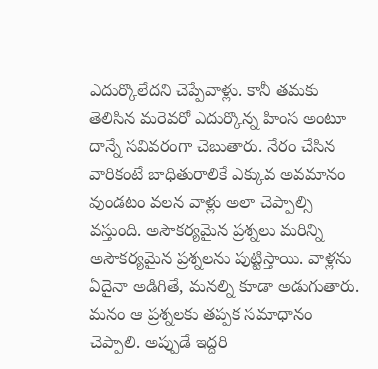ఎదుర్కొలేదని చెప్పేవాళ్లు. కానీ తమకు తెలిసిన మరెవరో ఎదుర్కొన్న హింస అంటూ దాన్నే సవివరంగా చెబుతారు. నేరం చేసిన వారికంటే బాధితురాలికే ఎక్కువ అవమానం వుండటం వలన వాళ్లు అలా చెప్పాల్సి వస్తుంది. అసౌకర్యమైన ప్రశ్నలు మరిన్ని అసౌకర్యమైన ప్రశ్నలను పుట్టిస్తాయి. వాళ్లను ఏదైనా అడిగితే, మనల్ని కూడా అడుగుతారు. మనం ఆ ప్రశ్నలకు తప్పక సమాధానం చెప్పాలి. అప్పుడే ఇద్దరి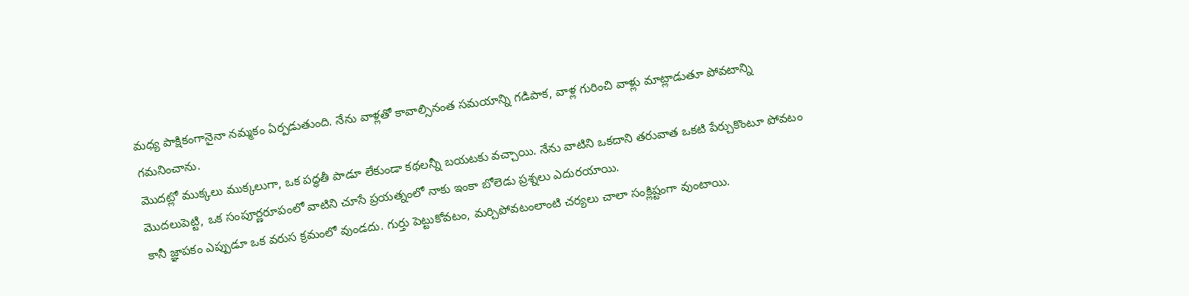మధ్య పాక్షికంగానైనా నమ్మకం ఏర్పడుతుంది. నేను వాళ్లతో కావాల్సినంత సమయాన్ని గడిపాక, వాళ్ల గురించి వాళ్లు మాట్లాడుతూ పోవటాన్ని గమనించాను.
మొదట్లో ముక్కలు ముక్కలుగా, ఒక పద్ధతీ పాడూ లేకుండా కథలన్నీ బయటకు వచ్చాయి. నేను వాటిని ఒకదాని తరువాత ఒకటి పేర్చుకొంటూ పోవటం మొదలుపెట్టి, ఒక సంపూర్ణరూపంలో వాటిని చూసే ప్రయత్నంలో నాకు ఇంకా బోలెడు ప్రశ్నలు ఎదురయాయి.
కానీ జ్ఞాపకం ఎప్పుడూ ఒక వరుస క్రమంలో వుండదు. గుర్తు పెట్టుకోవటం, మర్చిపోవటంలాంటి చర్యలు చాలా సంక్లిష్టంగా వుంటాయి.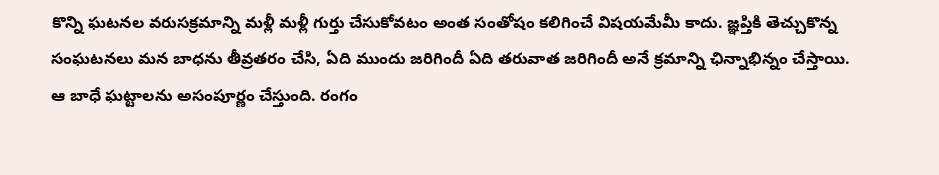కొన్ని ఘటనల వరుసక్రమాన్ని మళ్లీ మళ్లీ గుర్తు చేసుకోవటం అంత సంతోషం కలిగించే విషయమేమీ కాదు. జ్ఞప్తికి తెచ్చుకొన్న సంఘటనలు మన బాధను తీవ్రతరం చేసి, ఏది ముందు జరిగిందీ ఏది తరువాత జరిగిందీ అనే క్రమాన్ని ఛిన్నాభిన్నం చేస్తాయి. ఆ బాధే ఘట్టాలను అసంపూర్ణం చేస్తుంది. రంగం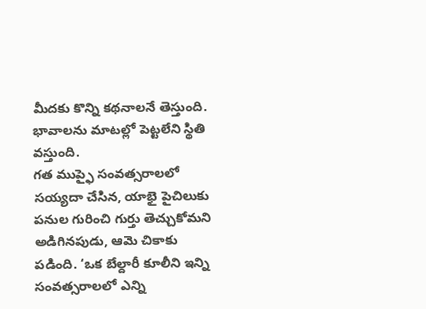మీదకు కొన్ని కథనాలనే తెస్తుంది. భావాలను మాటల్లో పెట్టలేని స్థితి వస్తుంది.
గత ముప్ఫై సంవత్సరాలలో సయ్యదా చేసిన, యాభై పైచిలుకు పనుల గురించి గుర్తు తెచ్చుకోమని అడిగినపుడు, ఆమె చికాకు పడింది. ‘ఒక బేల్దారీ కూలీని ఇన్ని సంవత్సరాలలో ఎన్ని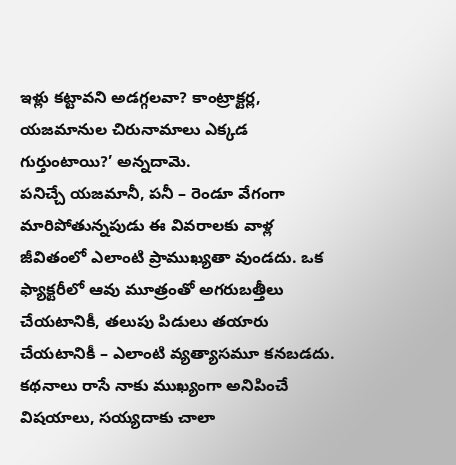ఇళ్లు కట్టావని అడగ్గలవా? కాంట్రాక్టర్ల, యజమానుల చిరునామాలు ఎక్కడ గుర్తుంటాయి?’ అన్నదామె.
పనిచ్చే యజమానీ, పనీ – రెండూ వేగంగా మారిపోతున్నపుడు ఈ వివరాలకు వాళ్ల జీవితంలో ఎలాంటి ప్రాముఖ్యతా వుండదు. ఒక ఫ్యాక్టరీలో ఆవు మూత్రంతో అగరుబత్తీలు చేయటానికీ, తలుపు పిడులు తయారు చేయటానికీ – ఎలాంటి వ్యత్యాసమూ కనబడదు. కథనాలు రాసే నాకు ముఖ్యంగా అనిపించే విషయాలు, సయ్యదాకు చాలా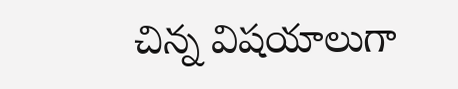చిన్న విషయాలుగా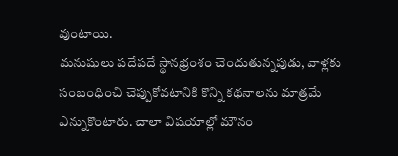వుంటాయి.
మనుషులు పదేపదే స్థానభ్రంశం చెందుతున్నపుడు, వాళ్లకు సంబంధించి చెప్పుకోవటానికి కొన్ని కథనాలను మాత్రమే ఎన్నుకొంటారు. చాలా విషయాల్లో మౌనం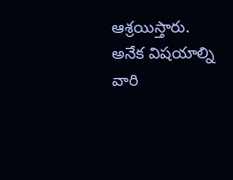ఆశ్రయిస్తారు. అనేక విషయాల్ని వారి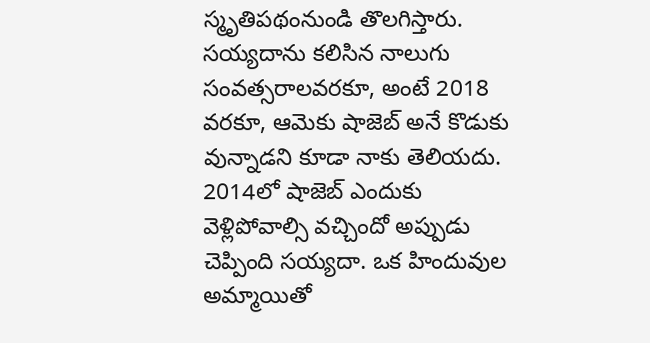స్మృతిపథంనుండి తొలగిస్తారు. సయ్యదాను కలిసిన నాలుగు సంవత్సరాలవరకూ, అంటే 2018 వరకూ, ఆమెకు షాజెబ్ అనే కొడుకు వున్నాడని కూడా నాకు తెలియదు. 2014లో షాజెబ్ ఎందుకు వెళ్లిపోవాల్సి వచ్చిందో అప్పుడు చెప్పింది సయ్యదా. ఒక హిందువుల అమ్మాయితో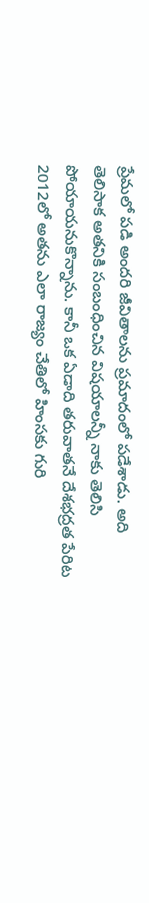ప్రేమలో పడి అందరి జీవితాలను ప్రమాదంలో పడేశాడు. అది తెలిసాక అతనికి సంబంధించిన విషయాలన్నీ నాకు తెలిసి పోయాయనుకొన్నాను. కానీ ఒక ఏడాది తరువాతనే దేశభద్రత పేరిట 2012లో అతను ఎలా రాజ్యం చేతిలో హింసకు గురి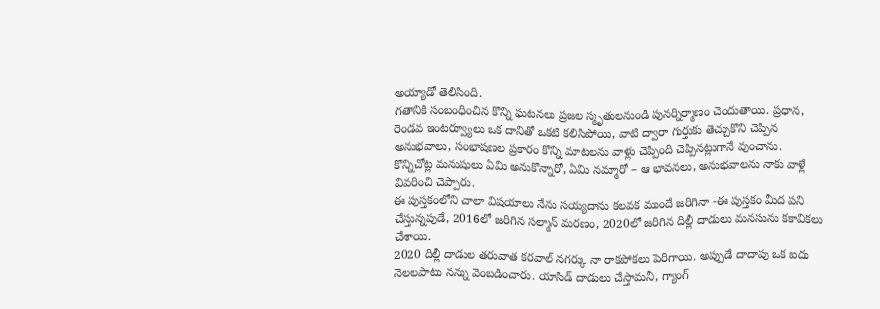అయ్యాడో తెలిసింది.
గతానికి సంబంధించిన కొన్ని ఘటనలు ప్రజల స్మృతులనుండి పునర్నిర్మాణం చెందుతాయి. ప్రధాన, రెండవ ఇంటర్వ్యూలు ఒక దానితో ఒకటి కలిసిపోయి, వాటి ద్వారా గుర్తుకు తెచ్చుకొని చెప్పిన అనుభవాలు, సంభాషణల ప్రకారం కొన్ని మాటలను వాళ్లు చెప్పింది చెప్పినట్లుగానే వుంచాను.
కొన్నిచోట్ల మనుషులు ఏమి అనుకొన్నారో, ఏమి నమ్మారో – ఆ భావనలు, అనుభవాలను నాకు వాళ్లే వివరించి చెప్పారు.
ఈ పుస్తకంలోని చాలా విషయాలు నేను సయ్యదాను కలవక ముందే జరిగినా -ఈ పుస్తకం మీద పని చేస్తున్నపుడే, 2016లో జరిగిన సల్మాన్ మరణం, 2020లో జరిగిన దిల్లీ దాడులు మనసును కకావికలు చేశాయి.
2020 దిల్లీ దాడుల తరువాత కరవాల్ నగర్కు నా రాకపోకలు పెరిగాయి. అప్పుడే దాదాపు ఒక ఐదు నెలలపాటు నన్ను వెంబడించారు. యాసిడ్ దాడులు చేస్తామనీ, గ్యాంగ్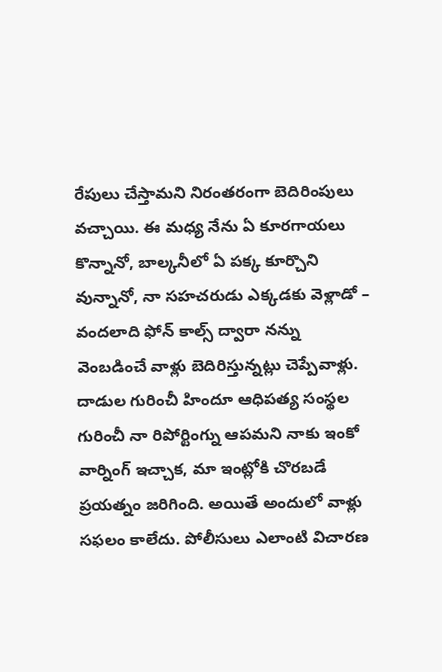రేపులు చేస్తామని నిరంతరంగా బెదిరింపులు వచ్చాయి. ఈ మధ్య నేను ఏ కూరగాయలు కొన్నానో, బాల్కనీలో ఏ పక్క కూర్చొని వున్నానో, నా సహచరుడు ఎక్కడకు వెళ్లాడో – వందలాది ఫోన్ కాల్స్ ద్వారా నన్ను వెంబడించే వాళ్లు బెదిరిస్తున్నట్లు చెప్పేవాళ్లు. దాడుల గురించీ హిందూ ఆధిపత్య సంస్థల గురించీ నా రిపోర్టింగ్ను ఆపమని నాకు ఇంకో వార్నింగ్ ఇచ్చాక, మా ఇంట్లోకి చొరబడే ప్రయత్నం జరిగింది. అయితే అందులో వాళ్లు సఫలం కాలేదు. పోలీసులు ఎలాంటి విచారణ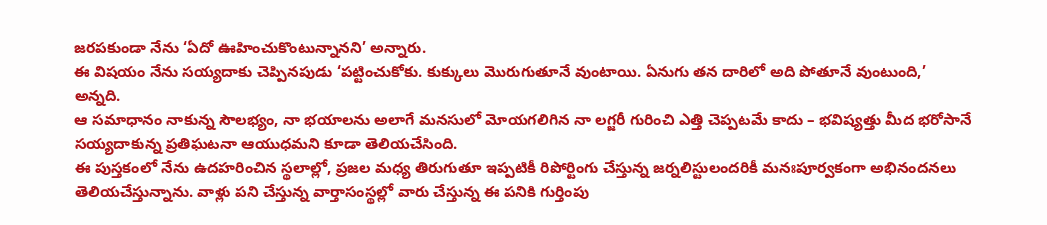జరపకుండా నేను ‘ఏదో ఊహించుకొంటున్నానని’ అన్నారు.
ఈ విషయం నేను సయ్యదాకు చెప్పినపుడు ‘పట్టించుకోకు. కుక్కులు మొరుగుతూనే వుంటాయి. ఏనుగు తన దారిలో అది పోతూనే వుంటుంది,’ అన్నది.
ఆ సమాధానం నాకున్న సౌలభ్యం, నా భయాలను అలాగే మనసులో మోయగలిగిన నా లగ్జరీ గురించి ఎత్తి చెప్పటమే కాదు – భవిష్యత్తు మీద భరోసానే సయ్యదాకున్న ప్రతిఘటనా ఆయుధమని కూడా తెలియచేసింది.
ఈ పుస్తకంలో నేను ఉదహరించిన స్థలాల్లో, ప్రజల మధ్య తిరుగుతూ ఇప్పటికీ రిపోర్టింగు చేస్తున్న జర్నలిస్టులందరికీ మనఃపూర్వకంగా అభినందనలు తెలియచేస్తున్నాను. వాళ్లు పని చేస్తున్న వార్తాసంస్థల్లో వారు చేస్తున్న ఈ పనికి గుర్తింపు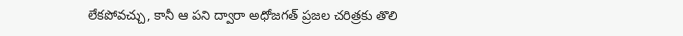లేకపోవచ్చు, కానీ ఆ పని ద్వారా అధోజగత్ ప్రజల చరిత్రకు తొలి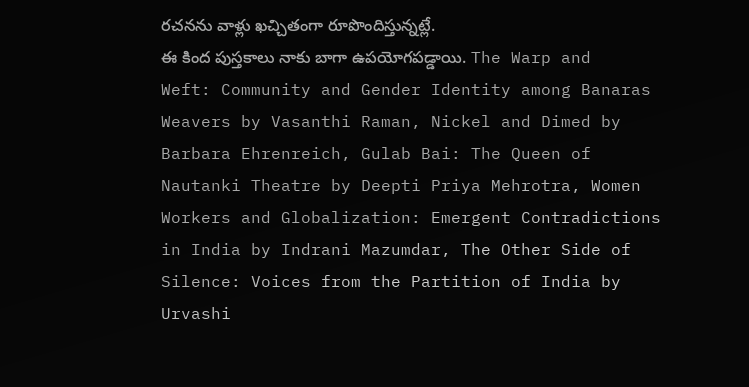రచనను వాళ్లు ఖచ్చితంగా రూపొందిస్తున్నట్లే.
ఈ కింద పుస్తకాలు నాకు బాగా ఉపయోగపడ్డాయి. The Warp and Weft: Community and Gender Identity among Banaras Weavers by Vasanthi Raman, Nickel and Dimed by Barbara Ehrenreich, Gulab Bai: The Queen of Nautanki Theatre by Deepti Priya Mehrotra, Women Workers and Globalization: Emergent Contradictions in India by Indrani Mazumdar, The Other Side of Silence: Voices from the Partition of India by Urvashi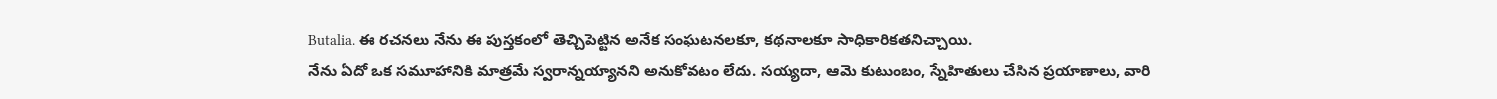Butalia. ఈ రచనలు నేను ఈ పుస్తకంలో తెచ్చిపెట్టిన అనేక సంఘటనలకూ, కథనాలకూ సాధికారికతనిచ్చాయి.
నేను ఏదో ఒక సమూహానికి మాత్రమే స్వరాన్నయ్యానని అనుకోవటం లేదు. సయ్యదా, ఆమె కుటుంబం, స్నేహితులు చేసిన ప్రయాణాలు, వారి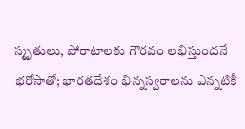స్మృతులు, పోరాటాలకు గౌరవం లభిస్తుందనే భరోసాతో; భారతదేశం భిన్నస్వరాలను ఎన్నటికీ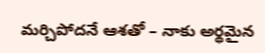మర్చిపోదనే ఆశతో – నాకు అర్థమైన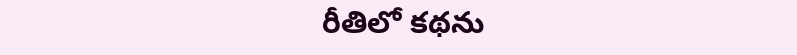రీతిలో కథను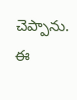చెప్పాను.
ఈ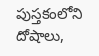పుస్తకంలోని దోషాలు,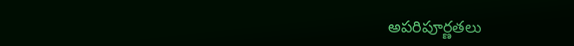అపరిపూర్ణతలు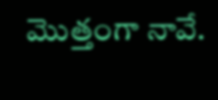మొత్తంగా నావే.